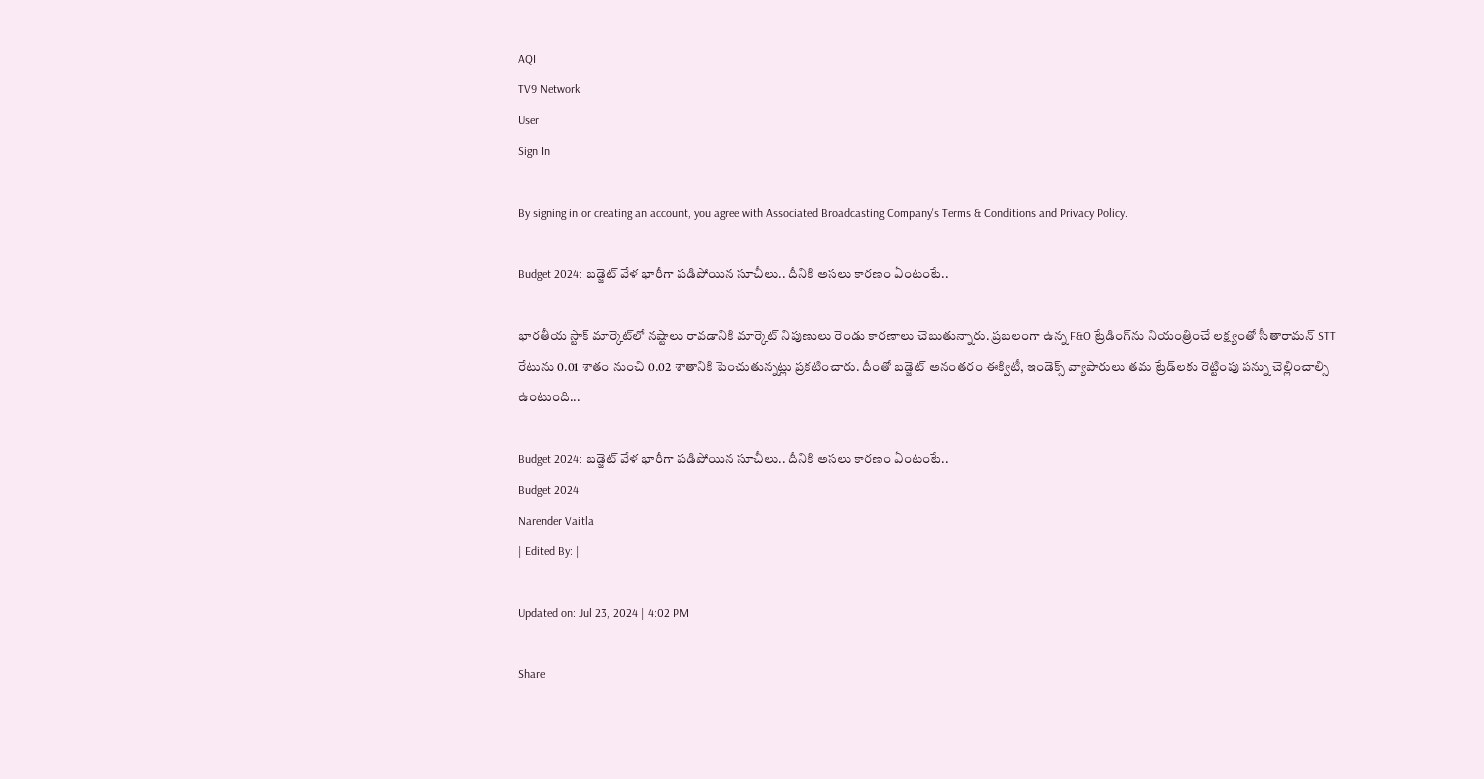AQI
TV9 Network
User
Sign In

By signing in or creating an account, you agree with Associated Broadcasting Company's Terms & Conditions and Privacy Policy.

Budget 2024: బడ్జెట్ వేళ భారీగా పడిపోయిన సూచీలు.. దీనికి అసలు కారణం ఏంటంటే..

భారతీయ స్టాక్‌ మార్కెట్‌లో నష్టాలు రావడానికి మార్కెట్‌ నిపుణులు రెండు కారణాలు చెబుతున్నారు. ప్రబలంగా ఉన్న F&O ట్రేడింగ్‌ను నియంత్రించే లక్ష్యంతో సీతారామన్‌ STT రేటును 0.01 శాతం నుంచి 0.02 శాతానికి పెంచుతున్నట్లు ప్రకటించారు. దీంతో బడ్జెట్‌ అనంతరం ఈక్విటీ, ఇండెక్స్ వ్యాపారులు తమ ట్రేడ్‌లకు రెట్టింపు పన్ను చెల్లించాల్సి ఉంటుంది...

Budget 2024: బడ్జెట్ వేళ భారీగా పడిపోయిన సూచీలు.. దీనికి అసలు కారణం ఏంటంటే..
Budget 2024
Narender Vaitla
| Edited By: |

Updated on: Jul 23, 2024 | 4:02 PM

Share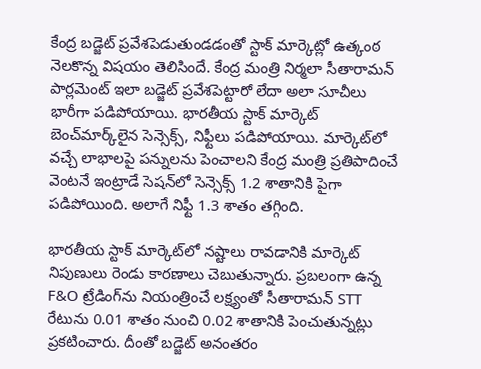కేంద్ర బడ్జెట్ ప్రవేశపెడుతుండడంతో స్టాక్‌ మార్కెట్లో ఉత్కంఠ నెలకొన్న విషయం తెలిసిందే. కేంద్ర మంత్రి నిర్మలా సీతారామన్‌ పార్లమెంట్ ఇలా బడ్జెట్ ప్రవేశపెట్టారో లేదా అలా సూచీలు భారీగా పడిపోయాయి. భారతీయ స్టాక్ మార్కెట్ బెంచ్‌మార్క్‌లైన సెన్సెక్స్‌, నిఫ్టీలు పడిపోయాయి. మార్కెట్‌లో వచ్చే లాభాలపై పన్నులను పెంచాలని కేంద్ర మంత్రి ప్రతిపాదించే వెంటనే ఇంట్రాడే సెషన్‌లో సెన్సెక్స్ 1.2 శాతానికి పైగా పడిపోయింది. అలాగే నిఫ్టీ 1.3 శాతం తగ్గింది.

భారతీయ స్టాక్‌ మార్కెట్‌లో నష్టాలు రావడానికి మార్కెట్‌ నిపుణులు రెండు కారణాలు చెబుతున్నారు. ప్రబలంగా ఉన్న F&O ట్రేడింగ్‌ను నియంత్రించే లక్ష్యంతో సీతారామన్‌ STT రేటును 0.01 శాతం నుంచి 0.02 శాతానికి పెంచుతున్నట్లు ప్రకటించారు. దీంతో బడ్జెట్‌ అనంతరం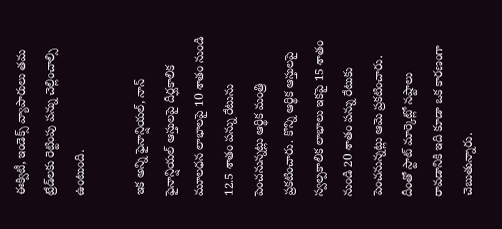ఈక్విటీ, ఇండెక్స్ వ్యాపారులు తమ ట్రేడ్‌లకు రెట్టింపు పన్ను చెల్లించాల్సి ఉంటుంది.

ఇక అన్ని ఫైనాన్షియల్, నాన్ ఫైనాన్షియల్ ఆస్తులపై దీర్ఘకాలిక మూలధన లాభాలపై 10 శాతం నుండి 12.5 శాతం పన్ను రేటును పెంచనున్నట్లు ఆర్థిక మంత్రి ప్రకటించారు. కొన్ని ఆర్థిక ఆస్తులపై స్వల్పకాలిక లాభాలు ఇకపై 15 శాతం నుండి 20 శాతం పన్ను రేటుకు పెంచనున్నట్లు ఆమె ప్రకటించారు. దీంతో స్టాట్‌ మార్కెట్లో నష్టాలు రావడానికి ఇది కూడా ఒక కారణంగా చెబుతున్నారు.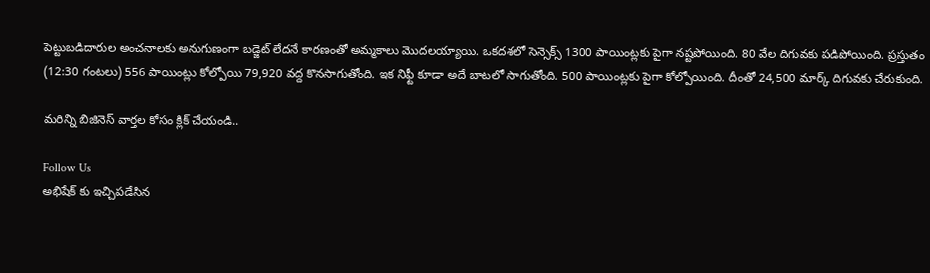పెట్టుబడిదారుల అంచనాలకు అనుగుణంగా బడ్జెట్ లేదనే కారణంతో అమ్మకాలు మొదలయ్యాయి. ఒకదశలో సెన్సెక్స్ 1300 పాయింట్లకు పైగా నష్టపోయింది. 80 వేల దిగువకు పడిపోయింది. ప్రస్తుతం (12:30 గంటలు) 556 పాయింట్లు కోల్పోయి 79,920 వద్ద కొనసాగుతోంది. ఇక నిఫ్టీ కూడా అదే బాటలో సాగుతోంది. 500 పాయింట్లకు పైగా కోల్పోయింది. దీంతో 24,500 మార్క్ దిగువకు చేరుకుంది.

మరిన్ని బిజినెస్ వార్తల కోసం క్లిక్ చేయండి..

Follow Us
అభిషేక్ కు ఇచ్చిపడేసిన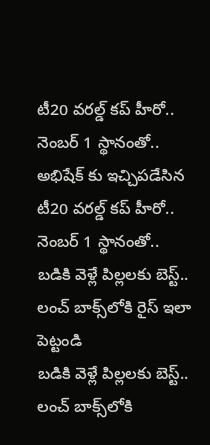టీ20 వరల్డ్ కప్ హీరో.. నెంబర్ 1 స్థానంతో..
అభిషేక్ కు ఇచ్చిపడేసిన టీ20 వరల్డ్ కప్ హీరో.. నెంబర్ 1 స్థానంతో..
బడికి వెళ్లే పిల్లలకు బెస్ట్.. లంచ్ బాక్స్‌లోకి రైస్ ఇలా పెట్టండి
బడికి వెళ్లే పిల్లలకు బెస్ట్.. లంచ్ బాక్స్‌లోకి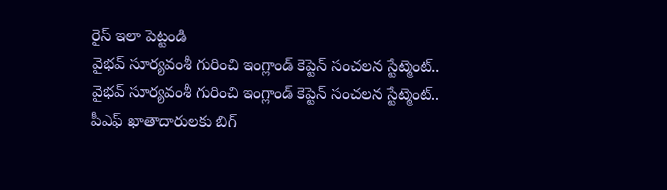రైస్ ఇలా పెట్టండి
వైభవ్ సూర్యవంశీ గురించి ఇంగ్లాండ్ కెప్టెన్ సంచలన స్టేట్మెంట్..
వైభవ్ సూర్యవంశీ గురించి ఇంగ్లాండ్ కెప్టెన్ సంచలన స్టేట్మెంట్..
పీఎఫ్ ఖాతాదారులకు బిగ్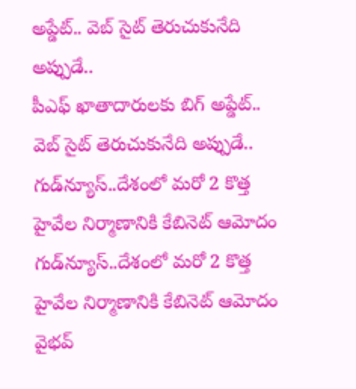అప్డేట్.. వెబ్ సైట్ తెరుచుకునేది అప్పుడే..
పీఎఫ్ ఖాతాదారులకు బిగ్ అప్డేట్.. వెబ్ సైట్ తెరుచుకునేది అప్పుడే..
గుడ్‌న్యూస్..దేశంలో మరో 2 కొత్త హైవేల నిర్మాణానికి కేబినెట్ ఆమోదం
గుడ్‌న్యూస్..దేశంలో మరో 2 కొత్త హైవేల నిర్మాణానికి కేబినెట్ ఆమోదం
వైభవ్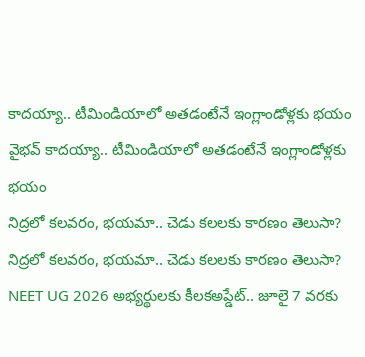కాదయ్యా.. టీమిండియాలో అతడంటేనే ఇంగ్లాండోళ్లకు భయం
వైభవ్ కాదయ్యా.. టీమిండియాలో అతడంటేనే ఇంగ్లాండోళ్లకు భయం
నిద్రలో కలవరం, భయమా.. చెడు కలలకు కారణం తెలుసా?
నిద్రలో కలవరం, భయమా.. చెడు కలలకు కారణం తెలుసా?
NEET UG 2026 అభ్యర్థులకు కీలకఅప్డేట్.. జూలై 7 వరకు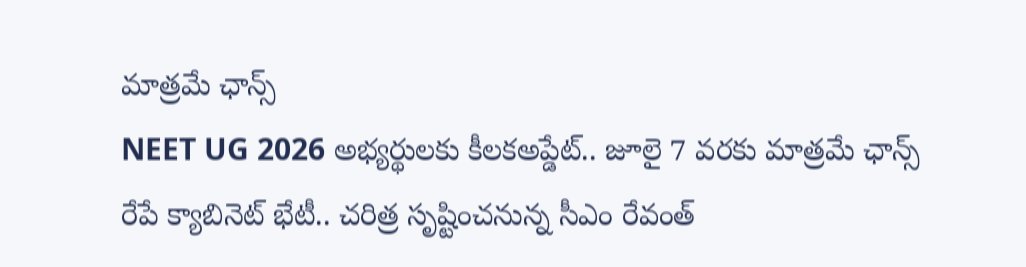మాత్రమే ఛాన్స్
NEET UG 2026 అభ్యర్థులకు కీలకఅప్డేట్.. జూలై 7 వరకు మాత్రమే ఛాన్స్
రేపే క్యాబినెట్ భేటీ.. చరిత్ర సృష్టించనున్న సీఎం రేవంత్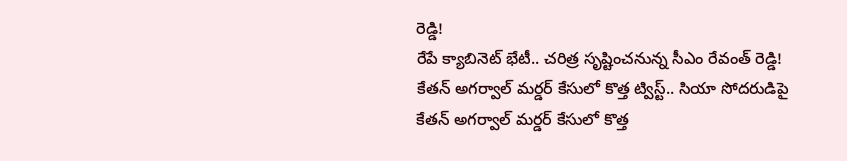రెడ్డి!
రేపే క్యాబినెట్ భేటీ.. చరిత్ర సృష్టించనున్న సీఎం రేవంత్ రెడ్డి!
కేతన్ అగర్వాల్ మర్డర్ కేసులో కొత్త ట్విస్ట్.. సియా సోదరుడిపై
కేతన్ అగర్వాల్ మర్డర్ కేసులో కొత్త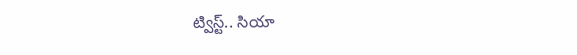ట్విస్ట్.. సియా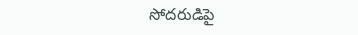సోదరుడిపై